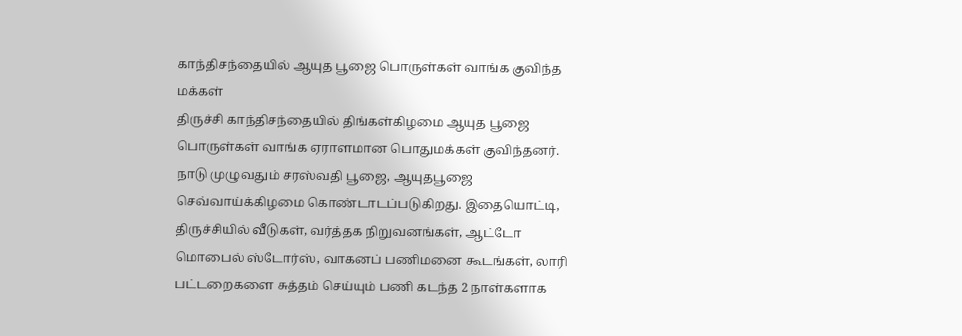காந்திசந்தையில் ஆயுத பூஜை பொருள்கள் வாங்க குவிந்த மக்கள்
திருச்சி காந்திசந்தையில் திங்கள்கிழமை ஆயுத பூஜை பொருள்கள் வாங்க ஏராளமான பொதுமக்கள் குவிந்தனர்.
நாடு முழுவதும் சரஸ்வதி பூஜை, ஆயுதபூஜை செவ்வாய்க்கிழமை கொண்டாடப்படுகிறது. இதையொட்டி, திருச்சியில் வீடுகள், வர்த்தக நிறுவனங்கள், ஆட்டோ மொபைல் ஸ்டோர்ஸ், வாகனப் பணிமனை கூடங்கள், லாரி பட்டறைகளை சுத்தம் செய்யும் பணி கடந்த 2 நாள்களாக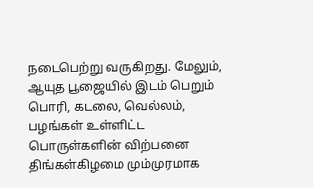நடைபெற்று வருகிறது. மேலும், ஆயுத பூஜையில் இடம் பெறும் பொரி, கடலை, வெல்லம், பழங்கள் உள்ளிட்ட பொருள்களின் விற்பனை திங்கள்கிழமை மும்முரமாக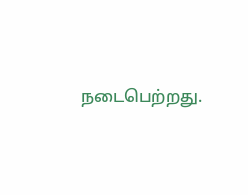நடைபெற்றது.